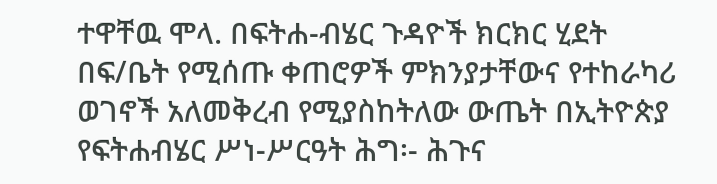ተዋቸዉ ሞላ. በፍትሐ-ብሄር ጉዳዮች ክርክር ሂደት በፍ/ቤት የሚሰጡ ቀጠሮዎች ምክንያታቸውና የተከራካሪ ወገኖች አለመቅረብ የሚያስከትለው ውጤት በኢትዮጵያ የፍትሐብሄር ሥነ-ሥርዓት ሕግ፡- ሕጉና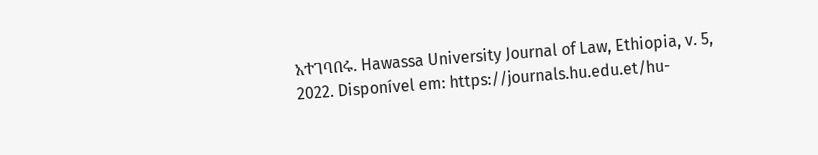አተገባበሩ. Hawassa University Journal of Law, Ethiopia, v. 5, 2022. Disponível em: https://journals.hu.edu.et/hu-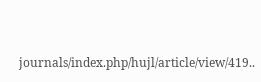journals/index.php/hujl/article/view/419..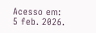Acesso em: 5 feb. 2026.